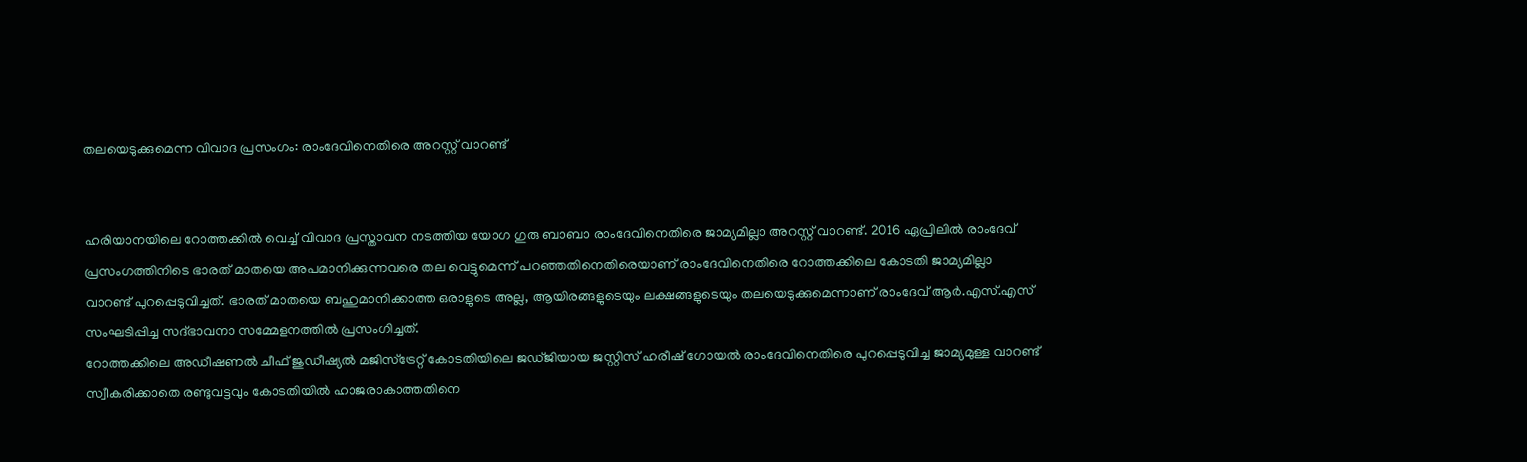തലയെടുക്കുമെന്ന വിവാദ പ്രസംഗം: രാംദേവിനെതിരെ അറസ്റ്റ് വാറണ്ട്


ഹരിയാനയിലെ റോത്തക്കില്‍ വെച്ച് വിവാദ പ്രസ്താവന നടത്തിയ യോഗ ഗുരു ബാബാ രാംദേവിനെതിരെ ജാമ്യമില്ലാ അറസ്റ്റ് വാറണ്ട്. 2016 ഏപ്രിലില്‍ രാംദേവ് പ്രസംഗത്തിനിടെ ഭാരത് മാതയെ അപമാനിക്കുന്നവരെ തല വെട്ടുമെന്ന് പറഞ്ഞതിനെതിരെയാണ് രാംദേവിനെതിരെ റോത്തക്കിലെ കോടതി ജാമ്യമില്ലാ വാറണ്ട് പുറപ്പെടുവിച്ചത്. ഭാരത് മാതയെ ബഹുമാനിക്കാത്ത ഒരാളുടെ അല്ല, ആയിരങ്ങളുടെയും ലക്ഷങ്ങളുടെയും തലയെടുക്കുമെന്നാണ് രാംദേവ് ആര്‍.എസ്.എസ് സംഘടിപ്പിച്ച സദ്ഭാവനാ സമ്മേളനത്തില്‍ പ്രസംഗിച്ചത്.
റോത്തക്കിലെ അഡീഷണല്‍ ചീഫ് ജുഡീഷ്യല്‍ മജിസ്‌ട്രേറ്റ് കോടതിയിലെ ജഡ്ജിയായ ജസ്റ്റിസ് ഹരീഷ് ഗോയല്‍ രാംദേവിനെതിരെ പുറപ്പെടുവിച്ച ജാമ്യമുള്ള വാറണ്ട് സ്വീകരിക്കാതെ രണ്ടുവട്ടവും കോടതിയില്‍ ഹാജരാകാത്തതിനെ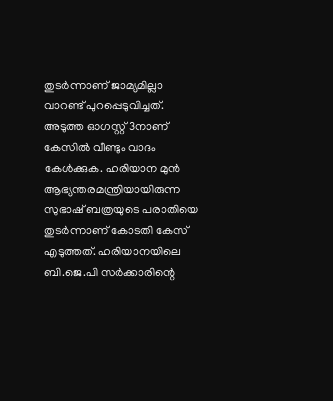തുടര്‍ന്നാണ് ജാമ്യമില്ലാ വാറണ്ട് പുറപ്പെടുവിച്ചത്. അടുത്ത ഓഗസ്റ്റ് 3നാണ് കേസില്‍ വീണ്ടും വാദം കേള്‍ക്കുക. ഹരിയാന മുന്‍ ആഭ്യന്തരമന്ത്രിയായിരുന്ന സുഭാഷ് ബത്രയുടെ പരാതിയെ തുടര്‍ന്നാണ് കോടതി കേസ് എടുത്തത്. ഹരിയാനയിലെ ബി.ജെ.പി സര്‍ക്കാരിന്റെ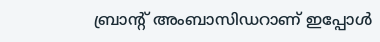ബ്രാന്റ് അംബാസിഡറാണ് ഇപ്പോള്‍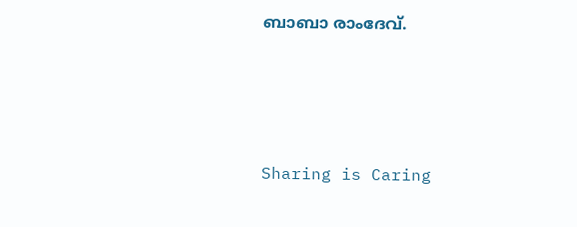ബാബാ രാംദേവ്.




Sharing is Caring